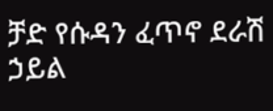ቻድ የሱዳን ፈጥኖ ደራሽ ኃይል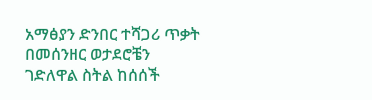አማፅያን ድንበር ተሻጋሪ ጥቃት በመሰንዘር ወታደሮቼን ገድለዋል ስትል ከሰሰች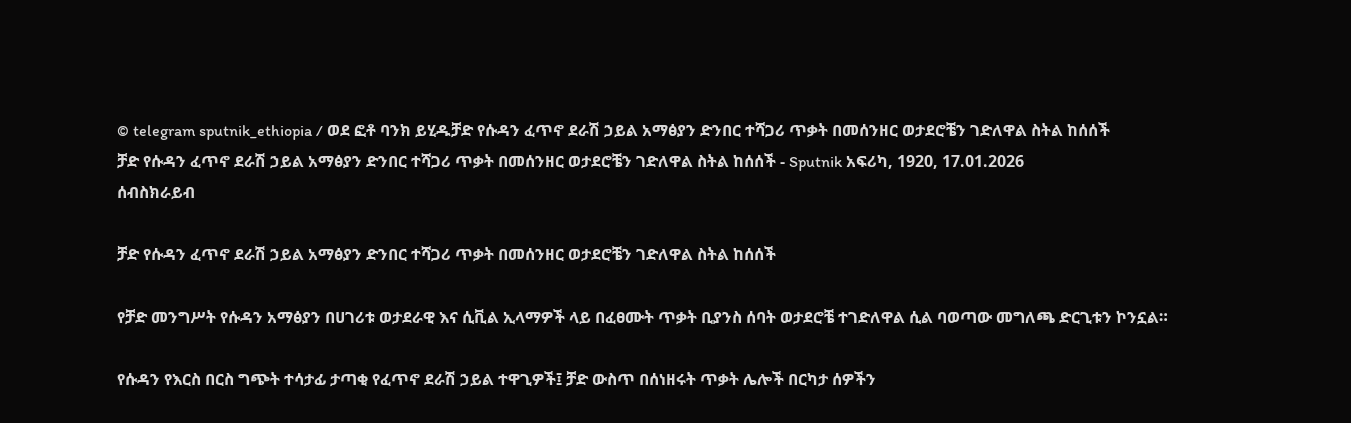© telegram sputnik_ethiopia / ወደ ፎቶ ባንክ ይሂዱቻድ የሱዳን ፈጥኖ ደራሽ ኃይል አማፅያን ድንበር ተሻጋሪ ጥቃት በመሰንዘር ወታደሮቼን ገድለዋል ስትል ከሰሰች
ቻድ የሱዳን ፈጥኖ ደራሽ ኃይል አማፅያን ድንበር ተሻጋሪ ጥቃት በመሰንዘር ወታደሮቼን ገድለዋል ስትል ከሰሰች - Sputnik አፍሪካ, 1920, 17.01.2026
ሰብስክራይብ

ቻድ የሱዳን ፈጥኖ ደራሽ ኃይል አማፅያን ድንበር ተሻጋሪ ጥቃት በመሰንዘር ወታደሮቼን ገድለዋል ስትል ከሰሰች

የቻድ መንግሥት የሱዳን አማፅያን በሀገሪቱ ወታደራዊ እና ሲቪል ኢላማዎች ላይ በፈፀሙት ጥቃት ቢያንስ ሰባት ወታደሮቼ ተገድለዋል ሲል ባወጣው መግለጫ ድርጊቱን ኮንኗል።

የሱዳን የእርስ በርስ ግጭት ተሳታፊ ታጣቂ የፈጥኖ ደራሽ ኃይል ተዋጊዎች፤ ቻድ ውስጥ በሰነዘሩት ጥቃት ሌሎች በርካታ ሰዎችን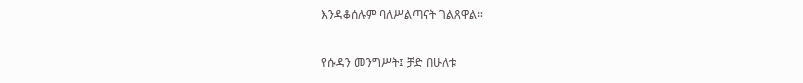እንዳቆሰሉም ባለሥልጣናት ገልጸዋል።

የሱዳን መንግሥት፤ ቻድ በሁለቱ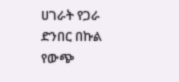ሀገራት የጋራ ድንበር በኩል የውጭ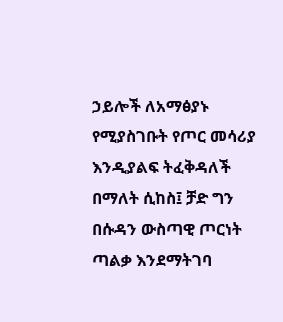ኃይሎች ለአማፅያኑ የሚያስገቡት የጦር መሳሪያ እንዲያልፍ ትፈቅዳለች በማለት ሲከስ፤ ቻድ ግን በሱዳን ውስጣዊ ጦርነት ጣልቃ እንደማትገባ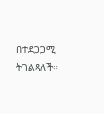በተደጋጋሚ ትገልጻለች።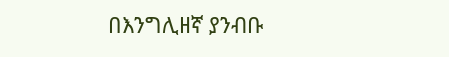በእንግሊዘኛ ያንብቡ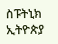ስፑትኒክ ኢትዮጵያ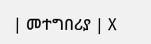| መተግበሪያ | X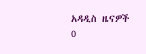አዳዲስ ዜናዎች
0